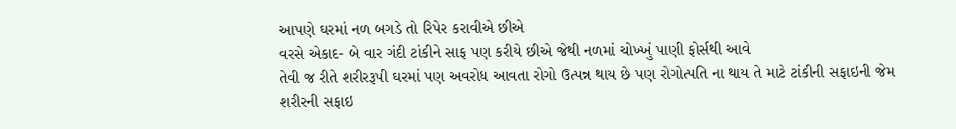આપણે ઘરમાં નળ બગડે તો રિપેર કરાવીએ છીએ
વરસે એકાદ- બે વાર ગંદી ટાંકીને સાફ પણ કરીયે છીએ જેથી નળમાં ચોખ્ખું પાણી ફોર્સથી આવે
તેવી જ રીતે શરીરરૂપી ઘરમાં પણ અવરોધ આવતા રોગો ઉત્પન્ન થાય છે પણ રોગોત્પતિ ના થાય તે માટે ટાંકીની સફાઇની જેમ શરીરની સફાઇ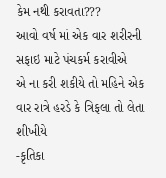કેમ નથી કરાવતા???
આવો વર્ષ માં એક વાર શરીરની સફાઇ માટે પંચકર્મ કરાવીએ
એ ના કરી શકીયે તો મહિને એક વાર રાત્રે હરડે કે ત્રિફલા તો લેતા શીખીયે
-કૃતિકા